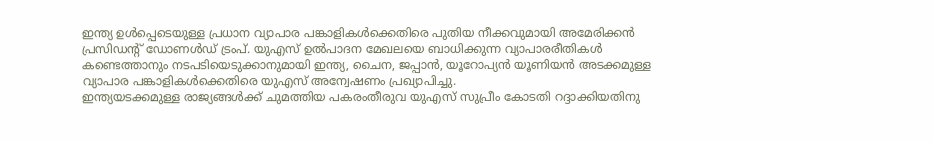ഇന്ത്യ ഉൾപ്പെടെയുള്ള പ്രധാന വ്യാപാര പങ്കാളികൾക്കെതിരെ പുതിയ നീക്കവുമായി അമേരിക്കൻ പ്രസിഡന്റ് ഡോണൾഡ് ട്രംപ്. യുഎസ് ഉൽപാദന മേഖലയെ ബാധിക്കുന്ന വ്യാപാരരീതികൾ കണ്ടെത്താനും നടപടിയെടുക്കാനുമായി ഇന്ത്യ, ചൈന, ജപ്പാൻ, യൂറോപ്യൻ യൂണിയൻ അടക്കമുള്ള വ്യാപാര പങ്കാളികൾക്കെതിരെ യുഎസ് അന്വേഷണം പ്രഖ്യാപിച്ചു.
ഇന്ത്യയടക്കമുള്ള രാജ്യങ്ങൾക്ക് ചുമത്തിയ പകരംതീരുവ യുഎസ് സുപ്രീം കോടതി റദ്ദാക്കിയതിനു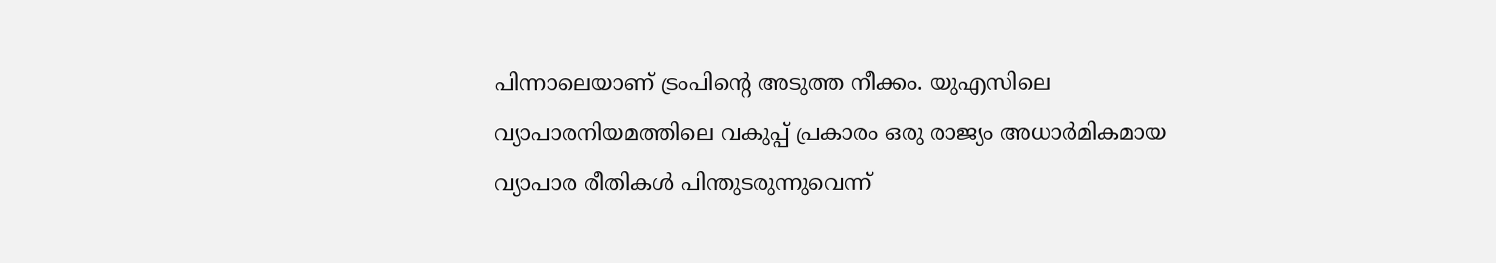പിന്നാലെയാണ് ട്രംപിന്റെ അടുത്ത നീക്കം. യുഎസിലെ വ്യാപാരനിയമത്തിലെ വകുപ്പ് പ്രകാരം ഒരു രാജ്യം അധാർമികമായ വ്യാപാര രീതികൾ പിന്തുടരുന്നുവെന്ന്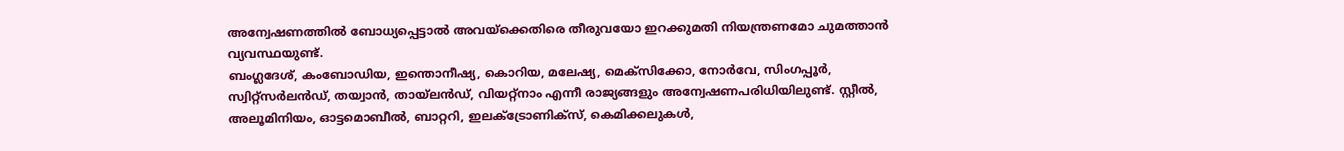അന്വേഷണത്തിൽ ബോധ്യപ്പെട്ടാൽ അവയ്ക്കെതിരെ തീരുവയോ ഇറക്കുമതി നിയന്ത്രണമോ ചുമത്താൻ വ്യവസ്ഥയുണ്ട്.
ബംഗ്ലദേശ്, കംബോഡിയ, ഇന്തൊനീഷ്യ, കൊറിയ, മലേഷ്യ, മെക്സിക്കോ, നോർവേ, സിംഗപ്പൂർ, സ്വിറ്റ്സർലൻഡ്, തയ്വാൻ, തായ്ലൻഡ്, വിയറ്റ്നാം എന്നീ രാജ്യങ്ങളും അന്വേഷണപരിധിയിലുണ്ട്. സ്റ്റീൽ, അലൂമിനിയം, ഓട്ടമൊബീൽ, ബാറ്ററി, ഇലക്ട്രോണിക്സ്, കെമിക്കലുകൾ,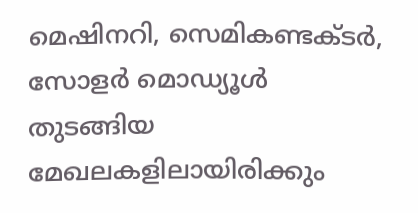മെഷിനറി, സെമികണ്ടക്ടർ, സോളർ മൊഡ്യൂൾ തുടങ്ങിയ മേഖലകളിലായിരിക്കും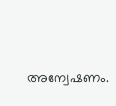അന്വേഷണം.